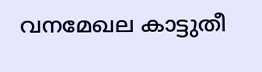വനമേഖല കാട്ടുതീ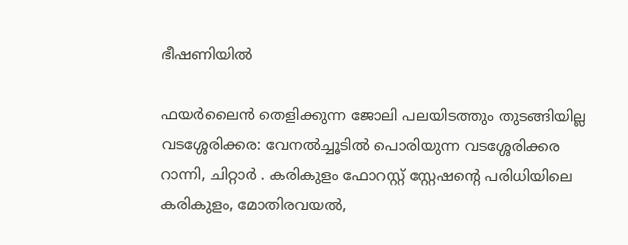ഭീഷണിയിൽ

ഫയർലൈൻ തെളിക്കുന്ന ജോലി പലയിടത്തും തുടങ്ങിയില്ല വടശ്ശേരിക്കര: വേനൽച്ചൂടിൽ പൊരിയുന്ന വടശ്ശേരിക്കര റാന്നി, ചിറ്റാർ . കരികുളം ഫോറസ്റ്റ് സ്റ്റേഷന്‍റെ പരിധിയിലെ കരികുളം, മോതിരവയൽ,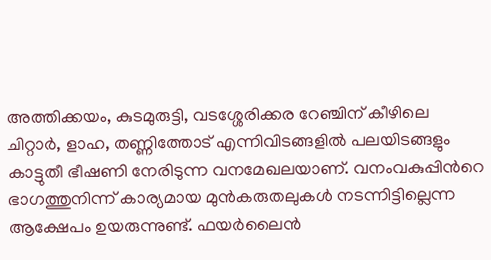അത്തിക്കയം, കുടമുരുട്ടി, വടശ്ശേരിക്കര റേഞ്ചിന് കീഴിലെ ചിറ്റാർ, ളാഹ, തണ്ണിത്തോട് എന്നിവിടങ്ങളിൽ പലയിടങ്ങളും കാട്ടുതീ ഭീഷണി നേരിടുന്ന വനമേഖലയാണ്. വനംവകുപ്പിന്‍റെ ഭാഗത്തുനിന്ന് കാര്യമായ മുൻകരുതലുകൾ നടന്നിട്ടില്ലെന്ന ആക്ഷേപം ഉയരുന്നുണ്ട്. ഫയർലൈൻ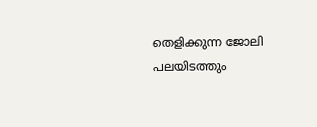തെളിക്കുന്ന ജോലി പലയിടത്തും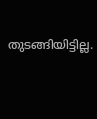തുടങ്ങിയിട്ടില്ല.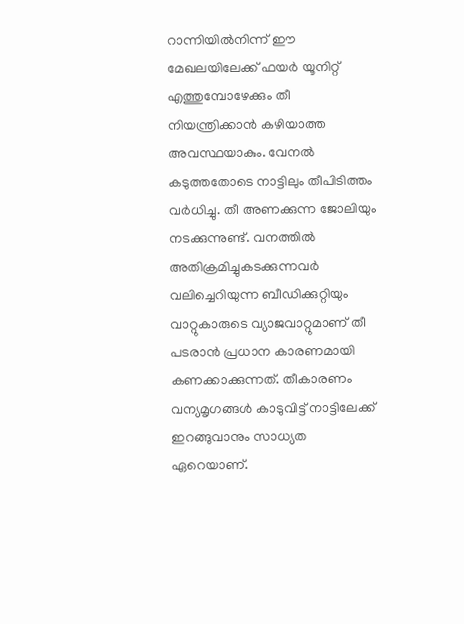റാന്നിയിൽനിന്ന് ഈ മേഖലയിലേക്ക് ഫയർ യൂനിറ്റ് എത്തുമ്പോഴേക്കും തീ നിയന്ത്രിക്കാൻ കഴിയാത്ത അവസ്ഥയാകും. വേനൽ കടുത്തതോടെ നാട്ടിലും തീപിടിത്തം വർധിച്ചു. തീ അണക്കുന്ന ജോലിയും നടക്കുന്നുണ്ട്. വനത്തിൽ അതിക്രമിച്ചുകടക്കുന്നവർ വലിച്ചെറിയുന്ന ബീഡിക്കുറ്റിയും വാറ്റുകാരുടെ വ്യാജവാറ്റുമാണ് തീ പടരാൻ പ്രധാന കാരണമായി കണക്കാക്കുന്നത്. തീകാരണം വന്യമൃഗങ്ങൾ കാടുവിട്ട് നാട്ടിലേക്ക് ഇറങ്ങുവാനും സാധ്യത ഏറെയാണ്.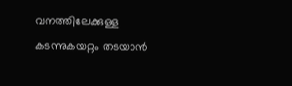വനത്തിലേക്കുള്ള കടന്നുകയറ്റം തടയാൻ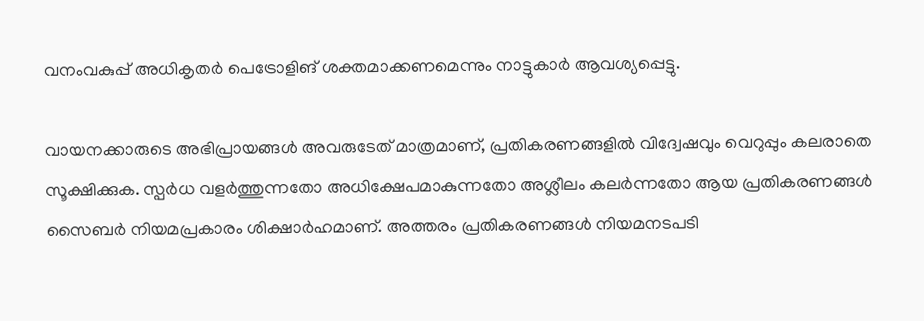വനംവകുപ്പ് അധികൃതർ പെട്രോളിങ് ശക്തമാക്കണമെന്നും നാട്ടുകാർ ആവശ്യപ്പെട്ടു.

വായനക്കാരുടെ അഭിപ്രായങ്ങള്‍ അവരുടേത് മാത്രമാണ്, പ്രതികരണങ്ങളിൽ വിദ്വേഷവും വെറുപ്പും കലരാതെ സൂക്ഷിക്കുക. സ്പർധ വളർത്തുന്നതോ അധിക്ഷേപമാകുന്നതോ അശ്ലീലം കലർന്നതോ ആയ പ്രതികരണങ്ങൾ സൈബർ നിയമപ്രകാരം ശിക്ഷാർഹമാണ്. അത്തരം പ്രതികരണങ്ങൾ നിയമനടപടി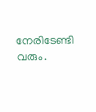നേരിടേണ്ടി വരും.